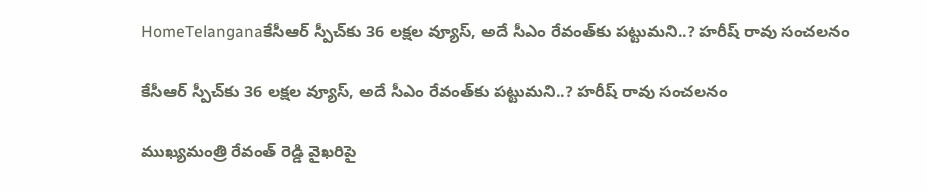HomeTelanganaకేసీఆర్ స్పీచ్‌కు 36 లక్షల వ్యూస్, అదే సీఎం రేవంత్‌కు పట్టుమని..? హరీష్ రావు సంచలనం

కేసీఆర్ స్పీచ్‌కు 36 లక్షల వ్యూస్, అదే సీఎం రేవంత్‌కు పట్టుమని..? హరీష్ రావు సంచలనం

ముఖ్యమంత్రి రేవంత్ రెడ్డి వైఖరిపై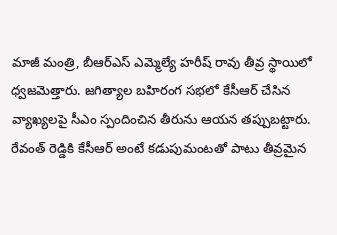మాజీ మంత్రి, బీఆర్ఎస్ ఎమ్మెల్యే హరీష్ రావు తీవ్ర స్థాయిలో ధ్వజమెత్తారు. జగిత్యాల బహిరంగ సభలో కేసీఆర్ చేసిన వ్యాఖ్యలపై సీఎం స్పందించిన తీరును ఆయన తప్పుబట్టారు. రేవంత్ రెడ్డికి కేసీఆర్ అంటే కడుపుమంటతో పాటు తీవ్రమైన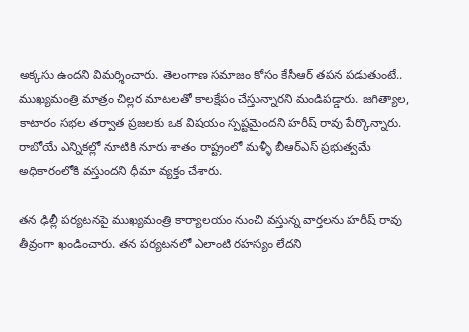అక్కసు ఉందని విమర్శించారు. తెలంగాణ సమాజం కోసం కేసీఆర్ తపన పడుతుంటే.. ముఖ్యమంత్రి మాత్రం చిల్లర మాటలతో కాలక్షేపం చేస్తున్నారని మండిపడ్డారు. జగిత్యాల, కాటారం సభల తర్వాత ప్రజలకు ఒక విషయం స్పష్టమైందని హరీష్ రావు పేర్కొన్నారు. రాబోయే ఎన్నికల్లో నూటికి నూరు శాతం రాష్ట్రంలో మళ్ళీ బీఆర్ఎస్ ప్రభుత్వమే అధికారంలోకి వస్తుందని ధీమా వ్యక్తం చేశారు.

తన ఢిల్లీ పర్యటనపై ముఖ్యమంత్రి కార్యాలయం నుంచి వస్తున్న వార్తలను హరీష్ రావు తీవ్రంగా ఖండించారు. తన పర్యటనలో ఎలాంటి రహస్యం లేదని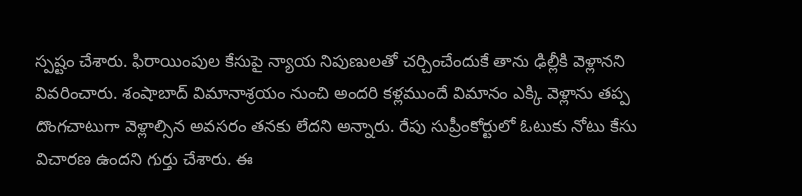స్పష్టం చేశారు. ఫిరాయింపుల కేసుపై న్యాయ నిపుణులతో చర్చించేందుకే తాను ఢిల్లీకి వెళ్లానని వివరించారు. శంషాబాద్ విమానాశ్రయం నుంచి అందరి కళ్లముందే విమానం ఎక్కి వెళ్లాను తప్ప దొంగచాటుగా వెళ్లాల్సిన అవసరం తనకు లేదని అన్నారు. రేపు సుప్రీంకోర్టులో ఓటుకు నోటు కేసు విచారణ ఉందని గుర్తు చేశారు. ఈ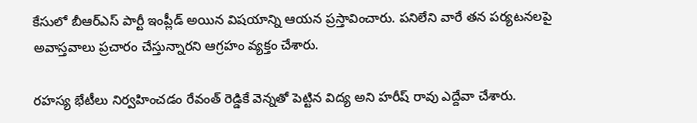కేసులో బీఆర్ఎస్ పార్టీ ఇంప్లీడ్ అయిన విషయాన్ని ఆయన ప్రస్తావించారు. పనిలేని వారే తన పర్యటనలపై అవాస్తవాలు ప్రచారం చేస్తున్నారని ఆగ్రహం వ్యక్తం చేశారు.

రహస్య భేటీలు నిర్వహించడం రేవంత్ రెడ్డికే వెన్నతో పెట్టిన విద్య అని హరీష్ రావు ఎద్దేవా చేశారు.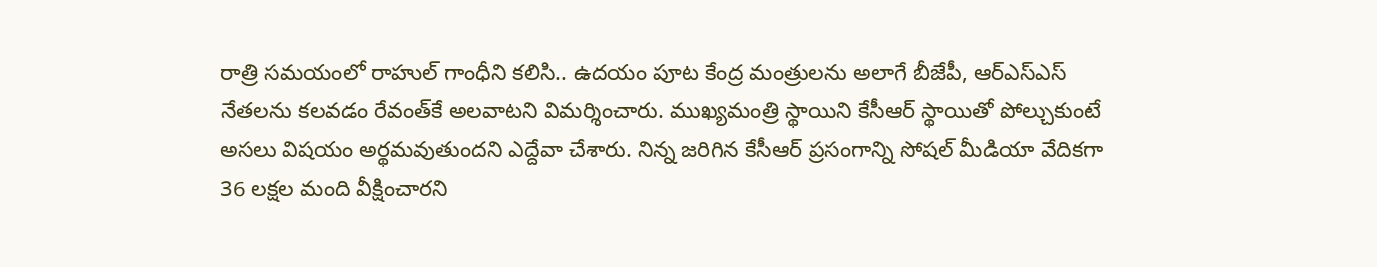రాత్రి సమయంలో రాహుల్ గాంధీని కలిసి.. ఉదయం పూట కేంద్ర మంత్రులను అలాగే బీజేపీ, ఆర్ఎస్ఎస్ నేతలను కలవడం రేవంత్‌కే అలవాటని విమర్శించారు. ముఖ్యమంత్రి స్థాయిని కేసీఆర్ స్థాయితో పోల్చుకుంటే అసలు విషయం అర్థమవుతుందని ఎద్దేవా చేశారు. నిన్న జరిగిన కేసీఆర్ ప్రసంగాన్ని సోషల్ మీడియా వేదికగా 36 లక్షల మంది వీక్షించారని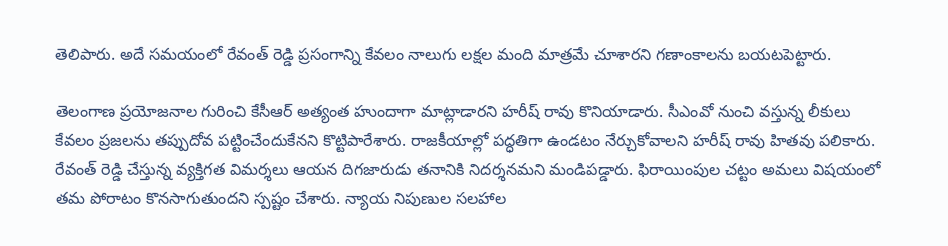తెలిపారు. అదే సమయంలో రేవంత్ రెడ్డి ప్రసంగాన్ని కేవలం నాలుగు లక్షల మంది మాత్రమే చూశారని గణాంకాలను బయటపెట్టారు.

తెలంగాణ ప్రయోజనాల గురించి కేసీఆర్ అత్యంత హుందాగా మాట్లాడారని హరీష్ రావు కొనియాడారు. సీఎంవో నుంచి వస్తున్న లీకులు కేవలం ప్రజలను తప్పుదోవ పట్టించేందుకేనని కొట్టిపారేశారు. రాజకీయాల్లో పద్ధతిగా ఉండటం నేర్చుకోవాలని హరీష్ రావు హితవు పలికారు. రేవంత్ రెడ్డి చేస్తున్న వ్యక్తిగత విమర్శలు ఆయన దిగజారుడు తనానికి నిదర్శనమని మండిపడ్డారు. ఫిరాయింపుల చట్టం అమలు విషయంలో తమ పోరాటం కొనసాగుతుందని స్పష్టం చేశారు. న్యాయ నిపుణుల సలహాల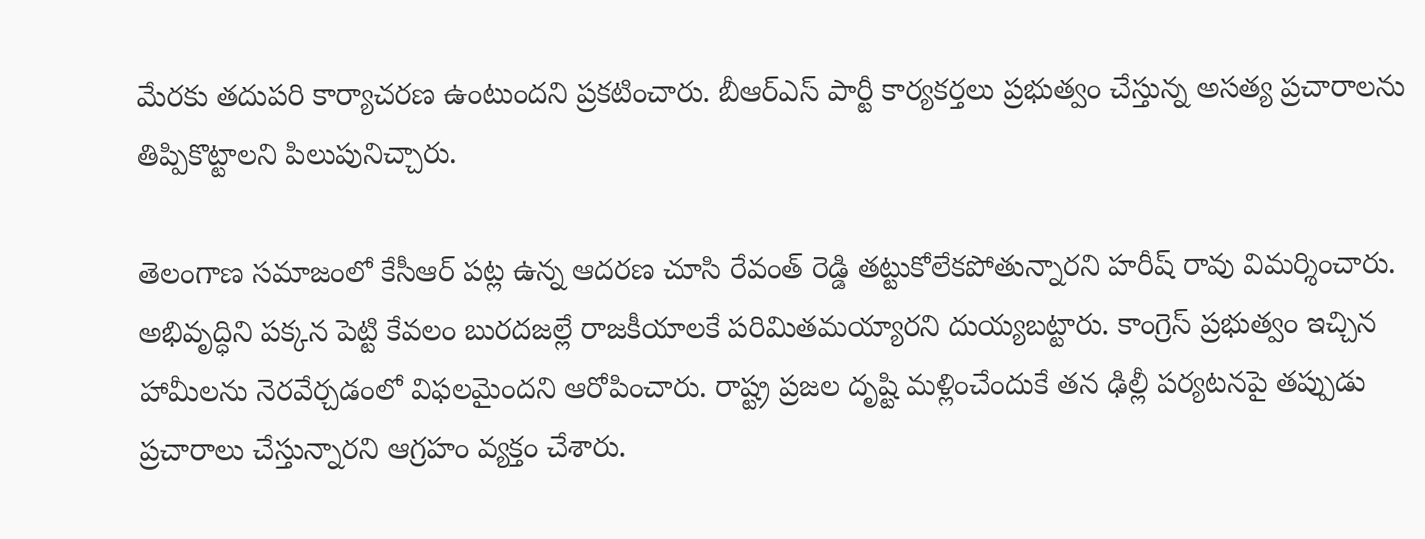మేరకు తదుపరి కార్యాచరణ ఉంటుందని ప్రకటించారు. బీఆర్ఎస్ పార్టీ కార్యకర్తలు ప్రభుత్వం చేస్తున్న అసత్య ప్రచారాలను తిప్పికొట్టాలని పిలుపునిచ్చారు.

తెలంగాణ సమాజంలో కేసీఆర్ పట్ల ఉన్న ఆదరణ చూసి రేవంత్ రెడ్డి తట్టుకోలేకపోతున్నారని హరీష్ రావు విమర్శించారు. అభివృద్ధిని పక్కన పెట్టి కేవలం బురదజల్లే రాజకీయాలకే పరిమితమయ్యారని దుయ్యబట్టారు. కాంగ్రెస్ ప్రభుత్వం ఇచ్చిన హామీలను నెరవేర్చడంలో విఫలమైందని ఆరోపించారు. రాష్ట్ర ప్రజల దృష్టి మళ్లించేందుకే తన ఢిల్లీ పర్యటనపై తప్పుడు ప్రచారాలు చేస్తున్నారని ఆగ్రహం వ్యక్తం చేశారు.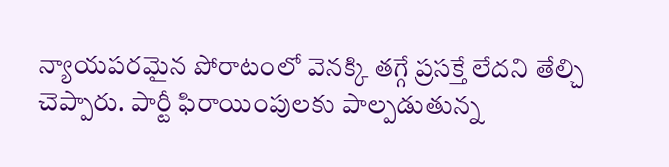న్యాయపరమైన పోరాటంలో వెనక్కి తగ్గే ప్రసక్తే లేదని తేల్చి చెప్పారు. పార్టీ ఫిరాయింపులకు పాల్పడుతున్న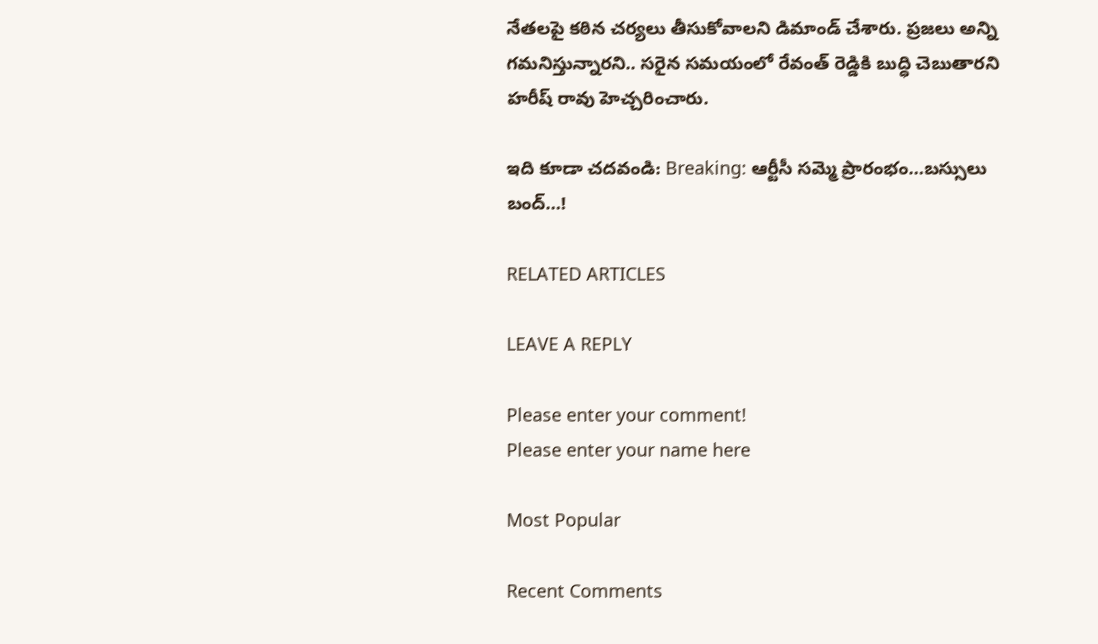నేతలపై కఠిన చర్యలు తీసుకోవాలని డిమాండ్ చేశారు. ప్రజలు అన్ని గమనిస్తున్నారని.. సరైన సమయంలో రేవంత్ రెడ్డికి బుద్ధి చెబుతారని హరీష్ రావు హెచ్చరించారు.

ఇది కూడా చదవండి: Breaking: ఆర్టీసీ సమ్మె ప్రారంభం…బస్సులు బంద్…!

RELATED ARTICLES

LEAVE A REPLY

Please enter your comment!
Please enter your name here

Most Popular

Recent Comments